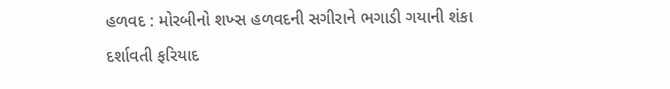હળવદ : મોરબીનો શખ્સ હળવદની સગીરાને ભગાડી ગયાની શંકા દર્શાવતી ફરિયાદ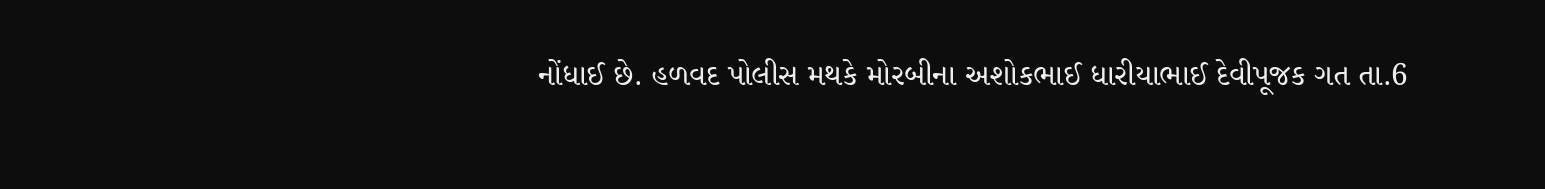નોંધાઈ છે. હળવદ પોલીસ મથકે મોરબીના અશોકભાઈ ધારીયાભાઈ દેવીપૂજક ગત તા.6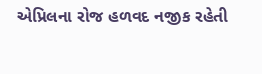એપ્રિલના રોજ હળવદ નજીક રહેતી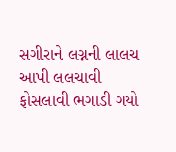સગીરાને લગ્નની લાલચ આપી લલચાવી ફોસલાવી ભગાડી ગયો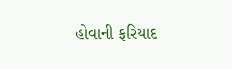હોવાની ફરિયાદ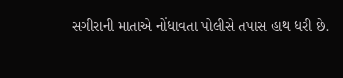સગીરાની માતાએ નોંધાવતા પોલીસે તપાસ હાથ ધરી છે.